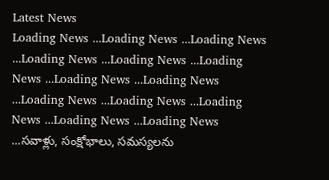Latest News
Loading News ...Loading News ...Loading News ...Loading News ...Loading News ...Loading News ...Loading News ...Loading News ...Loading News ...Loading News ...Loading News ...Loading News ...Loading News ...సవాళ్లు, సంక్షోభాలు, సమస్యలను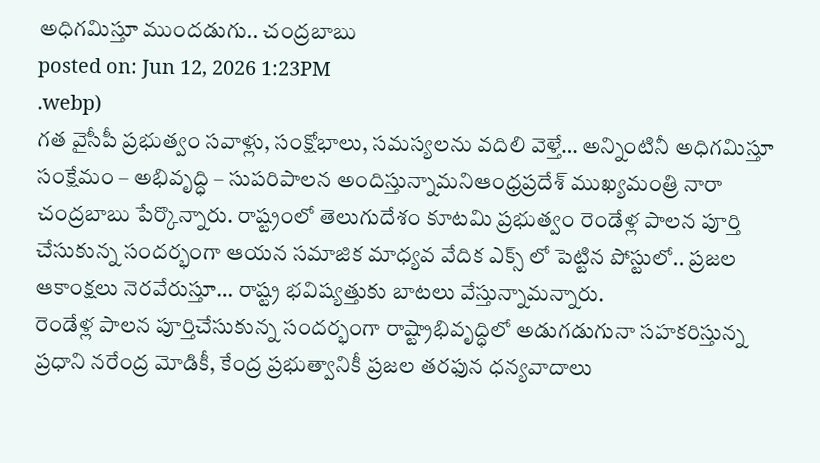అధిగమిస్తూ ముందడుగు.. చంద్రబాబు
posted on: Jun 12, 2026 1:23PM
.webp)
గత వైసీపీ ప్రభుత్వం సవాళ్లు, సంక్షోభాలు, సమస్యలను వదిలి వెళ్తే… అన్నింటినీ అధిగమిస్తూ సంక్షేమం – అభివృద్ధి – సుపరిపాలన అందిస్తున్నామనిఆంధ్రప్రదేశ్ ముఖ్యమంత్రి నారా చంద్రబాబు పేర్కొన్నారు. రాష్ట్రంలో తెలుగుదేశం కూటమి ప్రభుత్వం రెండేళ్ల పాలన పూర్తి చేసుకున్న సందర్భంగా ఆయన సమాజిక మాధ్యవ వేదిక ఎక్స్ లో పెట్టిన పోస్టులో.. ప్రజల ఆకాంక్షలు నెరవేరుస్తూ… రాష్ట్ర భవిష్యత్తుకు బాటలు వేస్తున్నామన్నారు.
రెండేళ్ల పాలన పూర్తిచేసుకున్న సందర్భంగా రాష్ట్రాభివృద్ధిలో అడుగడుగునా సహకరిస్తున్న ప్రధాని నరేంద్ర మోడికీ, కేంద్ర ప్రభుత్వానికీ ప్రజల తరఫున ధన్యవాదాలు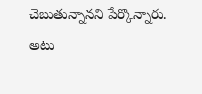చెబుతున్నానని పేర్కొన్నారు. అటు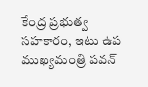కేంద్ర ప్రభుత్వ సహకారం, ఇటు ఉప ముఖ్యమంత్రి పవన్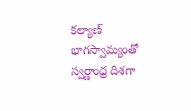కల్యాణ్ భాగస్వామ్యంతో స్వర్ణాంధ్ర దిశగా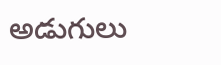అడుగులు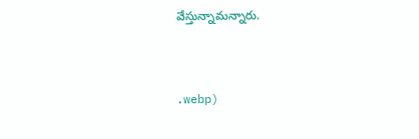వేస్తున్నామన్నారు.


.webp)